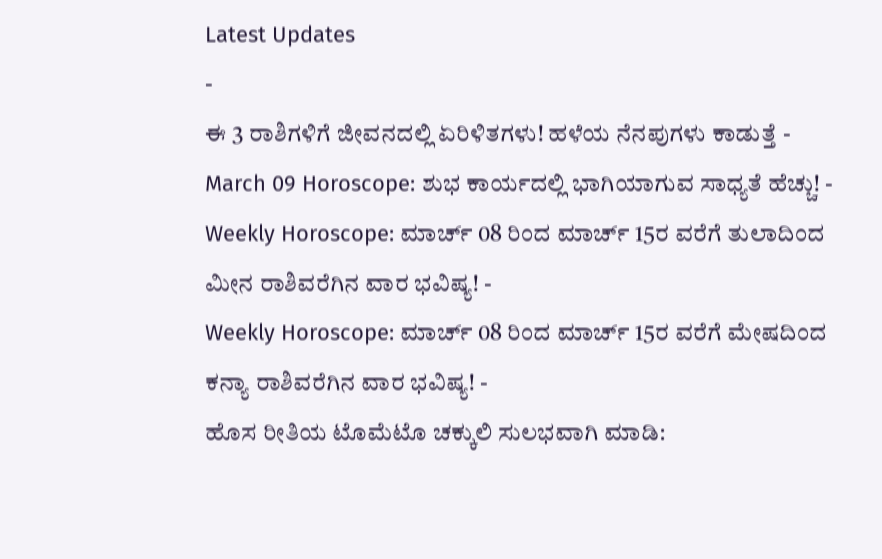Latest Updates
-
ಈ 3 ರಾಶಿಗಳಿಗೆ ಜೀವನದಲ್ಲಿ ಏರಿಳಿತಗಳು! ಹಳೆಯ ನೆನಪುಗಳು ಕಾಡುತ್ತೆ -
March 09 Horoscope: ಶುಭ ಕಾರ್ಯದಲ್ಲಿ ಭಾಗಿಯಾಗುವ ಸಾಧ್ಯತೆ ಹೆಚ್ಚು! -
Weekly Horoscope: ಮಾರ್ಚ್ 08 ರಿಂದ ಮಾರ್ಚ್ 15ರ ವರೆಗೆ ತುಲಾದಿಂದ ಮೀನ ರಾಶಿವರೆಗಿನ ವಾರ ಭವಿಷ್ಯ! -
Weekly Horoscope: ಮಾರ್ಚ್ 08 ರಿಂದ ಮಾರ್ಚ್ 15ರ ವರೆಗೆ ಮೇಷದಿಂದ ಕನ್ಯಾ ರಾಶಿವರೆಗಿನ ವಾರ ಭವಿಷ್ಯ! -
ಹೊಸ ರೀತಿಯ ಟೊಮೆಟೊ ಚಕ್ಕುಲಿ ಸುಲಭವಾಗಿ ಮಾಡಿ: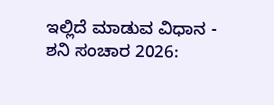ಇಲ್ಲಿದೆ ಮಾಡುವ ವಿಧಾನ -
ಶನಿ ಸಂಚಾರ 2026: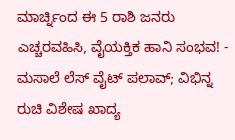ಮಾರ್ಚ್ನಿಂದ ಈ 5 ರಾಶಿ ಜನರು ಎಚ್ಚರವಹಿಸಿ, ವೈಯಕ್ತಿಕ ಹಾನಿ ಸಂಭವ! -
ಮಸಾಲೆ ಲೆಸ್ ವೈಟ್ ಪಲಾವ್; ವಿಭಿನ್ನ ರುಚಿ ವಿಶೇಷ ಖಾದ್ಯ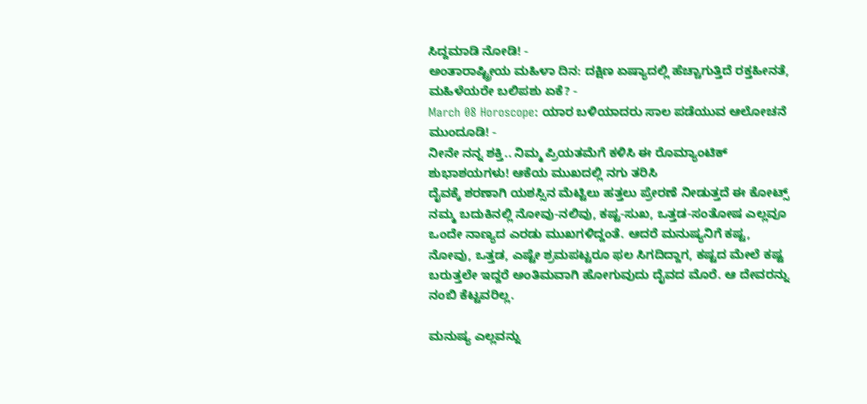ಸಿದ್ದಮಾಡಿ ನೋಡಿ! -
ಅಂತಾರಾಷ್ಟ್ರೀಯ ಮಹಿಳಾ ದಿನ: ದಕ್ಷಿಣ ಏಷ್ಯಾದಲ್ಲಿ ಹೆಚ್ಚಾಗುತ್ತಿದೆ ರಕ್ತಹೀನತೆ, ಮಹಿಳೆಯರೇ ಬಲಿಪಶು ಏಕೆ? -
March 08 Horoscope: ಯಾರ ಬಳಿಯಾದರು ಸಾಲ ಪಡೆಯುವ ಆಲೋಚನೆ ಮುಂದೂಡಿ! -
ನೀನೇ ನನ್ನ ಶಕ್ತಿ.. ನಿಮ್ಮ ಪ್ರಿಯತಮೆಗೆ ಕಳಿಸಿ ಈ ರೊಮ್ಯಾಂಟಿಕ್ ಶುಭಾಶಯಗಳು! ಆಕೆಯ ಮುಖದಲ್ಲಿ ನಗು ತರಿಸಿ
ದೈವಕ್ಕೆ ಶರಣಾಗಿ ಯಶಸ್ಸಿನ ಮೆಟ್ಟಿಲು ಹತ್ತಲು ಪ್ರೇರಣೆ ನೀಡುತ್ತದೆ ಈ ಕೋಟ್ಸ್
ನಮ್ಮ ಬದುಕಿನಲ್ಲಿ ನೋವು-ನಲಿವು, ಕಷ್ಟ-ಸುಖ, ಒತ್ತಡ-ಸಂತೋಷ ಎಲ್ಲವೂ ಒಂದೇ ನಾಣ್ಯದ ಎರಡು ಮುಖಗಳಿದ್ದಂತೆ. ಆದರೆ ಮನುಷ್ಯನಿಗೆ ಕಷ್ಟ, ನೋವು, ಒತ್ತಡ, ಎಷ್ಟೇ ಶ್ರಮಪಟ್ಟರೂ ಫಲ ಸಿಗದಿದ್ದಾಗ, ಕಷ್ಟದ ಮೇಲೆ ಕಷ್ಟ ಬರುತ್ತಲೇ ಇದ್ದರೆ ಅಂತಿಮವಾಗಿ ಹೋಗುವುದು ದೈವದ ಮೊರೆ. ಆ ದೇವರನ್ನು ನಂಬಿ ಕೆಟ್ಟವರಿಲ್ಲ.

ಮನುಷ್ಯ ಎಲ್ಲವನ್ನು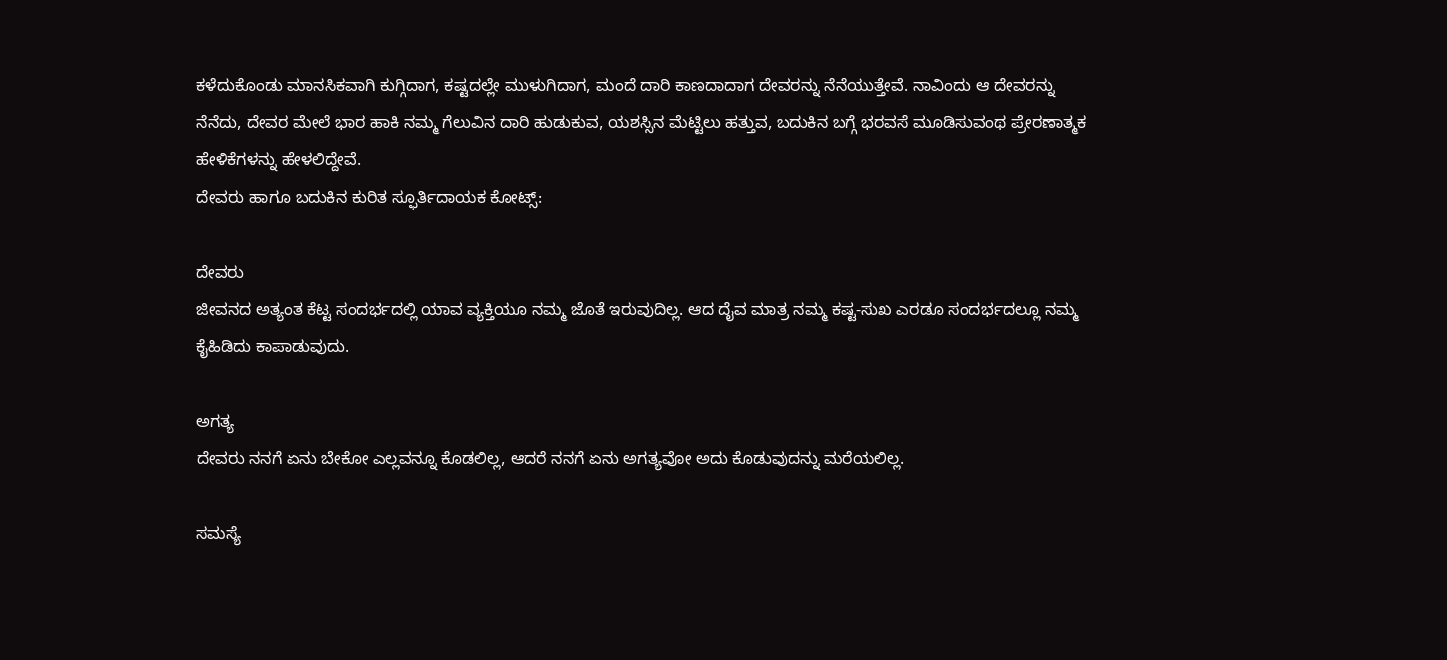ಕಳೆದುಕೊಂಡು ಮಾನಸಿಕವಾಗಿ ಕುಗ್ಗಿದಾಗ, ಕಷ್ಟದಲ್ಲೇ ಮುಳುಗಿದಾಗ, ಮಂದೆ ದಾರಿ ಕಾಣದಾದಾಗ ದೇವರನ್ನು ನೆನೆಯುತ್ತೇವೆ. ನಾವಿಂದು ಆ ದೇವರನ್ನು ನೆನೆದು, ದೇವರ ಮೇಲೆ ಭಾರ ಹಾಕಿ ನಮ್ಮ ಗೆಲುವಿನ ದಾರಿ ಹುಡುಕುವ, ಯಶಸ್ಸಿನ ಮೆಟ್ಟಿಲು ಹತ್ತುವ, ಬದುಕಿನ ಬಗ್ಗೆ ಭರವಸೆ ಮೂಡಿಸುವಂಥ ಪ್ರೇರಣಾತ್ಮಕ ಹೇಳಿಕೆಗಳನ್ನು ಹೇಳಲಿದ್ದೇವೆ.
ದೇವರು ಹಾಗೂ ಬದುಕಿನ ಕುರಿತ ಸ್ಫೂರ್ತಿದಾಯಕ ಕೋಟ್ಸ್:

ದೇವರು
ಜೀವನದ ಅತ್ಯಂತ ಕೆಟ್ಟ ಸಂದರ್ಭದಲ್ಲಿ ಯಾವ ವ್ಯಕ್ತಿಯೂ ನಮ್ಮ ಜೊತೆ ಇರುವುದಿಲ್ಲ. ಆದ ದೈವ ಮಾತ್ರ ನಮ್ಮ ಕಷ್ಟ-ಸುಖ ಎರಡೂ ಸಂದರ್ಭದಲ್ಲೂ ನಮ್ಮ ಕೈಹಿಡಿದು ಕಾಪಾಡುವುದು.

ಅಗತ್ಯ
ದೇವರು ನನಗೆ ಏನು ಬೇಕೋ ಎಲ್ಲವನ್ನೂ ಕೊಡಲಿಲ್ಲ, ಆದರೆ ನನಗೆ ಏನು ಅಗತ್ಯವೋ ಅದು ಕೊಡುವುದನ್ನು ಮರೆಯಲಿಲ್ಲ.

ಸಮಸ್ಯೆ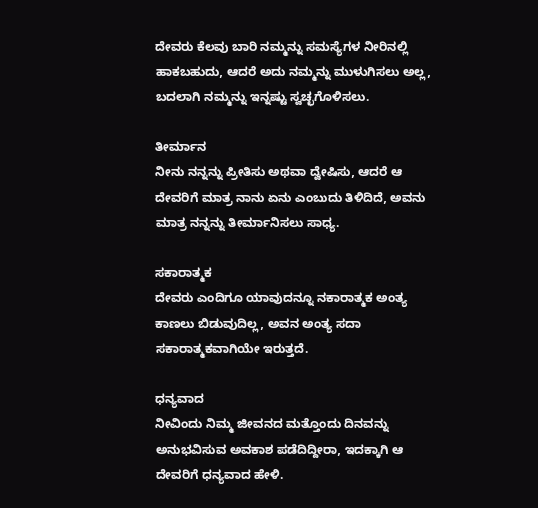ದೇವರು ಕೆಲವು ಬಾರಿ ನಮ್ಮನ್ನು ಸಮಸ್ಯೆಗಳ ನೀರಿನಲ್ಲಿ ಹಾಕಬಹುದು, ಆದರೆ ಅದು ನಮ್ಮನ್ನು ಮುಳುಗಿಸಲು ಅಲ್ಲ, ಬದಲಾಗಿ ನಮ್ಮನ್ನು ಇನ್ನಷ್ಟು ಸ್ವಚ್ಛಗೊಳಿಸಲು.

ತೀರ್ಮಾನ
ನೀನು ನನ್ನನ್ನು ಪ್ರೀತಿಸು ಅಥವಾ ದ್ವೇಷಿಸು, ಆದರೆ ಆ ದೇವರಿಗೆ ಮಾತ್ರ ನಾನು ಏನು ಎಂಬುದು ತಿಳಿದಿದೆ, ಅವನು ಮಾತ್ರ ನನ್ನನ್ನು ತೀರ್ಮಾನಿಸಲು ಸಾಧ್ಯ.

ಸಕಾರಾತ್ಮಕ
ದೇವರು ಎಂದಿಗೂ ಯಾವುದನ್ನೂ ನಕಾರಾತ್ಮಕ ಅಂತ್ಯ ಕಾಣಲು ಬಿಡುವುದಿಲ್ಲ, ಅವನ ಅಂತ್ಯ ಸದಾ ಸಕಾರಾತ್ಮಕವಾಗಿಯೇ ಇರುತ್ತದೆ.

ಧನ್ಯವಾದ
ನೀವಿಂದು ನಿಮ್ಮ ಜೀವನದ ಮತ್ತೊಂದು ದಿನವನ್ನು ಅನುಭವಿಸುವ ಅವಕಾಶ ಪಡೆದಿದ್ದೀರಾ, ಇದಕ್ಕಾಗಿ ಆ ದೇವರಿಗೆ ಧನ್ಯವಾದ ಹೇಳಿ.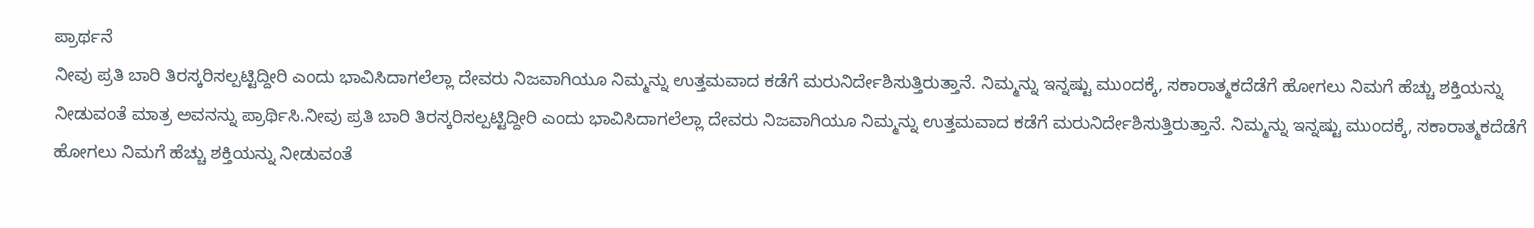ಪ್ರಾರ್ಥನೆ
ನೀವು ಪ್ರತಿ ಬಾರಿ ತಿರಸ್ಕರಿಸಲ್ಪಟ್ಟಿದ್ದೀರಿ ಎಂದು ಭಾವಿಸಿದಾಗಲೆಲ್ಲಾ ದೇವರು ನಿಜವಾಗಿಯೂ ನಿಮ್ಮನ್ನು ಉತ್ತಮವಾದ ಕಡೆಗೆ ಮರುನಿರ್ದೇಶಿಸುತ್ತಿರುತ್ತಾನೆ. ನಿಮ್ಮನ್ನು ಇನ್ನಷ್ಟು ಮುಂದಕ್ಕೆ, ಸಕಾರಾತ್ಮಕದೆಡೆಗೆ ಹೋಗಲು ನಿಮಗೆ ಹೆಚ್ಚು ಶಕ್ತಿಯನ್ನು ನೀಡುವಂತೆ ಮಾತ್ರ ಅವನನ್ನು ಪ್ರಾರ್ಥಿಸಿ.ನೀವು ಪ್ರತಿ ಬಾರಿ ತಿರಸ್ಕರಿಸಲ್ಪಟ್ಟಿದ್ದೀರಿ ಎಂದು ಭಾವಿಸಿದಾಗಲೆಲ್ಲಾ ದೇವರು ನಿಜವಾಗಿಯೂ ನಿಮ್ಮನ್ನು ಉತ್ತಮವಾದ ಕಡೆಗೆ ಮರುನಿರ್ದೇಶಿಸುತ್ತಿರುತ್ತಾನೆ. ನಿಮ್ಮನ್ನು ಇನ್ನಷ್ಟು ಮುಂದಕ್ಕೆ, ಸಕಾರಾತ್ಮಕದೆಡೆಗೆ ಹೋಗಲು ನಿಮಗೆ ಹೆಚ್ಚು ಶಕ್ತಿಯನ್ನು ನೀಡುವಂತೆ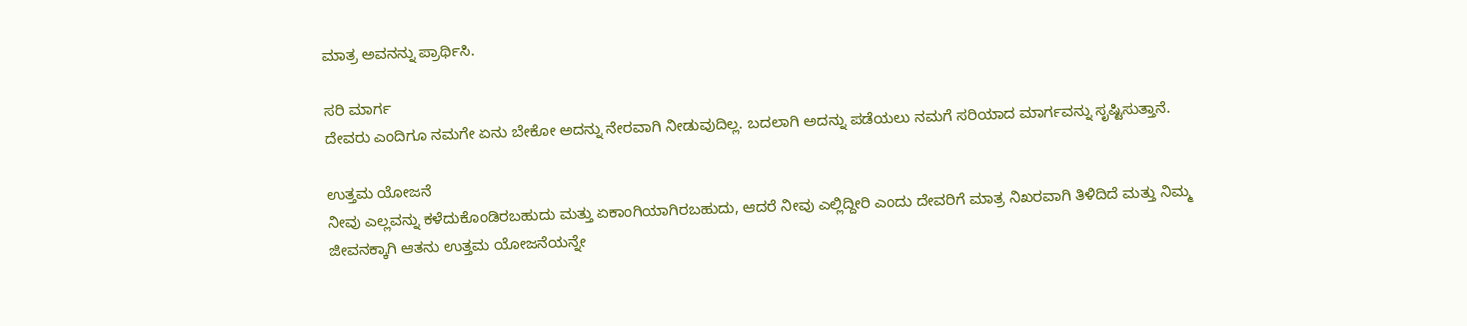ಮಾತ್ರ ಅವನನ್ನು ಪ್ರಾರ್ಥಿಸಿ.

ಸರಿ ಮಾರ್ಗ
ದೇವರು ಎಂದಿಗೂ ನಮಗೇ ಏನು ಬೇಕೋ ಅದನ್ನು ನೇರವಾಗಿ ನೀಡುವುದಿಲ್ಲ. ಬದಲಾಗಿ ಅದನ್ನು ಪಡೆಯಲು ನಮಗೆ ಸರಿಯಾದ ಮಾರ್ಗವನ್ನು ಸೃಷ್ಟಿಸುತ್ತಾನೆ.

ಉತ್ತಮ ಯೋಜನೆ
ನೀವು ಎಲ್ಲವನ್ನು ಕಳೆದುಕೊಂಡಿರಬಹುದು ಮತ್ತು ಏಕಾಂಗಿಯಾಗಿರಬಹುದು, ಆದರೆ ನೀವು ಎಲ್ಲಿದ್ದೀರಿ ಎಂದು ದೇವರಿಗೆ ಮಾತ್ರ ನಿಖರವಾಗಿ ತಿಳಿದಿದೆ ಮತ್ತು ನಿಮ್ಮ ಜೀವನಕ್ಕಾಗಿ ಆತನು ಉತ್ತಮ ಯೋಜನೆಯನ್ನೇ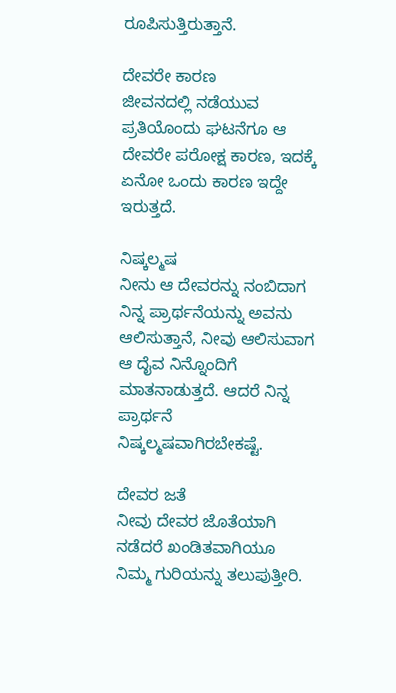ರೂಪಿಸುತ್ತಿರುತ್ತಾನೆ.

ದೇವರೇ ಕಾರಣ
ಜೀವನದಲ್ಲಿ ನಡೆಯುವ ಪ್ರತಿಯೊಂದು ಘಟನೆಗೂ ಆ ದೇವರೇ ಪರೋಕ್ಷ ಕಾರಣ, ಇದಕ್ಕೆ ಏನೋ ಒಂದು ಕಾರಣ ಇದ್ದೇ ಇರುತ್ತದೆ.

ನಿಷ್ಕಲ್ಮಷ
ನೀನು ಆ ದೇವರನ್ನು ನಂಬಿದಾಗ ನಿನ್ನ ಪ್ರಾರ್ಥನೆಯನ್ನು ಅವನು ಆಲಿಸುತ್ತಾನೆ, ನೀವು ಆಲಿಸುವಾಗ ಆ ದೈವ ನಿನ್ನೊಂದಿಗೆ ಮಾತನಾಡುತ್ತದೆ. ಆದರೆ ನಿನ್ನ ಪ್ರಾರ್ಥನೆ ನಿಷ್ಕಲ್ಮಷವಾಗಿರಬೇಕಷ್ಟೆ.

ದೇವರ ಜತೆ
ನೀವು ದೇವರ ಜೊತೆಯಾಗಿ ನಡೆದರೆ ಖಂಡಿತವಾಗಿಯೂ ನಿಮ್ಮ ಗುರಿಯನ್ನು ತಲುಪುತ್ತೀರಿ.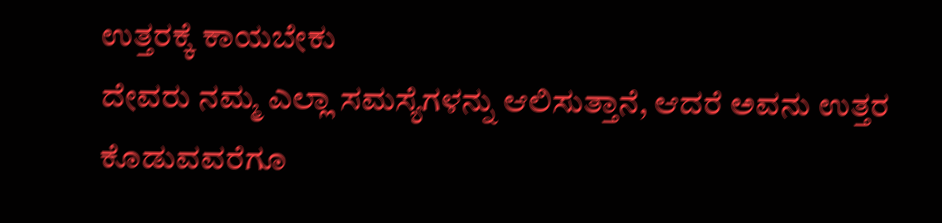ಉತ್ತರಕ್ಕೆ ಕಾಯಬೇಕು
ದೇವರು ನಮ್ಮ ಎಲ್ಲಾ ಸಮಸ್ಯೆಗಳನ್ನು ಆಲಿಸುತ್ತಾನೆ, ಆದರೆ ಅವನು ಉತ್ತರ ಕೊಡುವವರೆಗೂ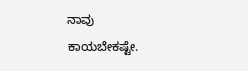ನಾವು ಕಾಯಬೇಕಷ್ಟೇ.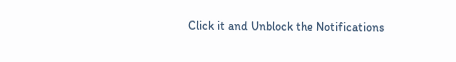Click it and Unblock the Notifications